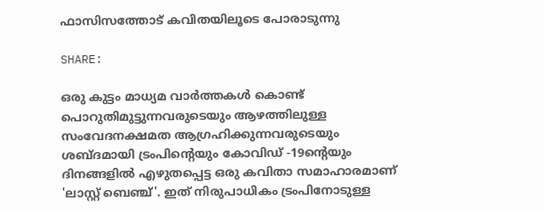ഫാസിസത്തോട് കവിതയിലൂടെ പോരാടുന്നു

SHARE:

ഒരു കുട്ടം മാധ്യമ വാര്‍ത്തകള്‍ കൊണ്ട് പൊറുതിമുട്ടുന്നവരുടെയും ആഴത്തിലുള്ള സംവേദനക്ഷമത ആഗ്രഹിക്കുന്നവരുടെയും ശബ്ദമായി ട്രംപിന്‍റെയും കോവിഡ് -19ന്‍റെയും ദിനങ്ങളില്‍ എഴുതപ്പെട്ട ഒരു കവിതാ സമാഹാരമാണ് 'ലാസ്റ്റ് ബെഞ്ച്'. ഇത് നിരുപാധികം ട്രംപിനോടുള്ള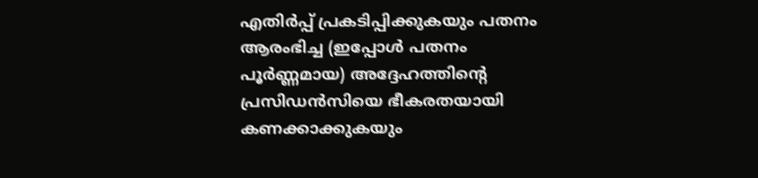എതിര്‍പ്പ് പ്രകടിപ്പിക്കുകയും പതനം ആരംഭിച്ച (ഇപ്പോള്‍ പതനം പൂര്‍ണ്ണമായ) അദ്ദേഹത്തിന്‍റെ പ്രസിഡന്‍സിയെ ഭീകരതയായി കണക്കാക്കുകയും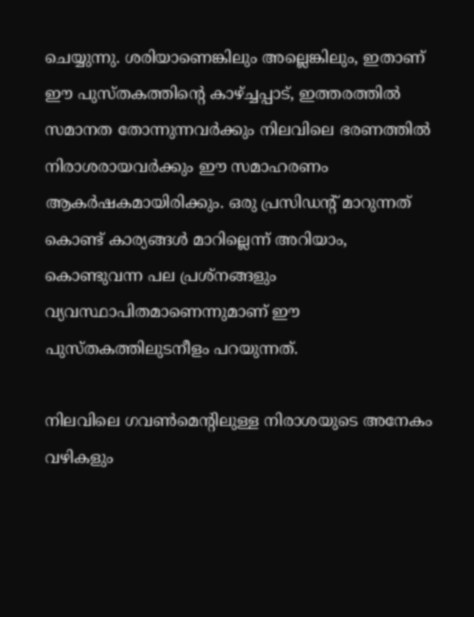ചെയ്യുന്നു. ശരിയാണെങ്കിലും അല്ലെങ്കിലും, ഇതാണ് ഈ പുസ്തകത്തിന്‍റെ കാഴ്ച്ചപ്പാട്, ഇത്തരത്തില്‍ സമാനത തോന്നുന്നവര്‍ക്കും നിലവിലെ ഭരണത്തില്‍ നിരാശരായവര്‍ക്കും ഈ സമാഹരണം ആകര്‍ഷകമായിരിക്കും. ഒരു പ്രസിഡന്‍റ് മാറുന്നത് കൊണ്ട് കാര്യങ്ങള്‍ മാറില്ലെന്ന് അറിയാം, കൊണ്ടുവന്ന പല പ്രശ്നങ്ങളും വ്യവസ്ഥാപിതമാണെന്നുമാണ് ഈ പുസ്തകത്തിലുടനീളം പറയുന്നത്.

നിലവിലെ ഗവണ്‍മെന്‍റിലുള്ള നിരാശയുടെ അനേകം വഴികളും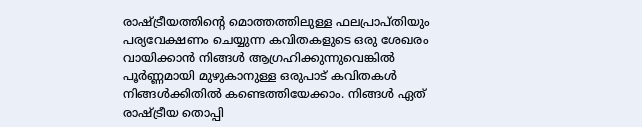രാഷ്ട്രീയത്തിന്‍റെ മൊത്തത്തിലുള്ള ഫലപ്രാപ്തിയും പര്യവേക്ഷണം ചെയ്യുന്ന കവിതകളുടെ ഒരു ശേഖരം വായിക്കാന്‍ നിങ്ങള്‍ ആഗ്രഹിക്കുന്നുവെങ്കില്‍ പൂര്‍ണ്ണമായി മുഴുകാനുള്ള ഒരുപാട് കവിതകള്‍ നിങ്ങള്‍ക്കിതില്‍ കണ്ടെത്തിയേക്കാം. നിങ്ങള്‍ ഏത് രാഷ്ട്രീയ തൊപ്പി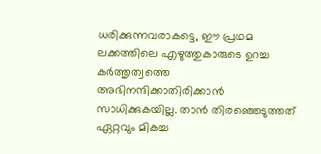ധരിക്കുന്നവരാകട്ടെ, ഈ പ്രഥമ ലക്കത്തിലെ എഴുത്തുകാരുടെ ഉറച്ച കര്‍ത്തൃത്വത്തെ അഭിനന്ദിക്കാതിരിക്കാന്‍ സാധിക്കുകയില്ല. താന്‍ തിരഞ്ഞെടുത്തത് ഏറ്റവും മികച്ച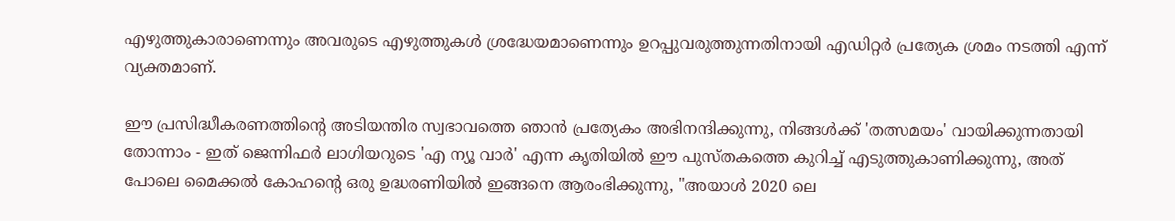എഴുത്തുകാരാണെന്നും അവരുടെ എഴുത്തുകള്‍ ശ്രദ്ധേയമാണെന്നും ഉറപ്പുവരുത്തുന്നതിനായി എഡിറ്റര്‍ പ്രത്യേക ശ്രമം നടത്തി എന്ന് വ്യക്തമാണ്.

ഈ പ്രസിദ്ധീകരണത്തിന്‍റെ അടിയന്തിര സ്വഭാവത്തെ ഞാന്‍ പ്രത്യേകം അഭിനന്ദിക്കുന്നു, നിങ്ങള്‍ക്ക് 'തത്സമയം' വായിക്കുന്നതായി തോന്നാം - ഇത് ജെന്നിഫര്‍ ലാഗിയറുടെ 'എ ന്യൂ വാര്‍' എന്ന കൃതിയില്‍ ഈ പുസ്തകത്തെ കുറിച്ച് എടുത്തുകാണിക്കുന്നു, അത് പോലെ മൈക്കല്‍ കോഹന്‍റെ ഒരു ഉദ്ധരണിയില്‍ ഇങ്ങനെ ആരംഭിക്കുന്നു, "അയാൾ 2020 ലെ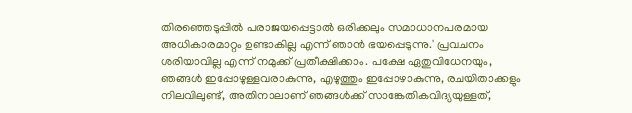തിരഞ്ഞെടുപ്പില്‍ പരാജയപ്പെട്ടാല്‍ ഒരിക്കലും സമാധാനപരമായ അധികാരമാറ്റം ഉണ്ടാകില്ല എന്ന് ഞാന്‍ ഭയപ്പെടുന്നു.' പ്രവചനം ശരിയാവില്ല എന്ന് നമുക്ക് പ്രതീക്ഷിക്കാം. പക്ഷേ ഏതുവിധേനയും, ഞങ്ങള്‍ ഇപ്പോഴുള്ളവരാകുന്നു, എഴുത്തും ഇപ്പോഴാകുന്നു, രചയിതാക്കളും നിലവിലുണ്ട്, അതിനാലാണ് ഞങ്ങള്‍ക്ക് സാങ്കേതികവിദ്യയുള്ളത്,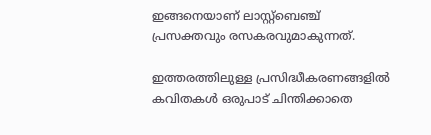ഇങ്ങനെയാണ് ലാസ്റ്റ്ബെഞ്ച് പ്രസക്തവും രസകരവുമാകുന്നത്.

ഇത്തരത്തിലുള്ള പ്രസിദ്ധീകരണങ്ങളില്‍ കവിതകള്‍ ഒരുപാട് ചിന്തിക്കാതെ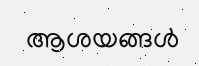ആശയങ്ങള്‍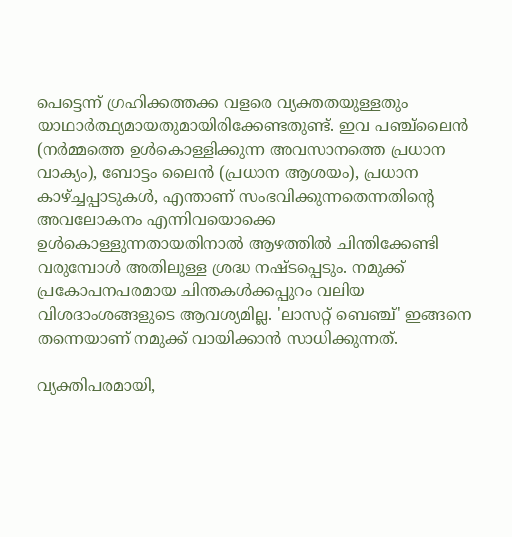പെട്ടെന്ന് ഗ്രഹിക്കത്തക്ക വളരെ വ്യക്തതയുള്ളതും യാഥാര്‍ത്ഥ്യമായതുമായിരിക്കേണ്ടതുണ്ട്. ഇവ പഞ്ച്ലൈന്‍ (നര്‍മ്മത്തെ ഉള്‍കൊള്ളിക്കുന്ന അവസാനത്തെ പ്രധാന വാക്യം), ബോട്ടം ലൈന്‍ (പ്രധാന ആശയം), പ്രധാന കാഴ്ച്ചപ്പാടുകള്‍, എന്താണ് സംഭവിക്കുന്നതെന്നതിന്‍റെ അവലോകനം എന്നിവയൊക്കെ ഉള്‍കൊള്ളുന്നതായതിനാല്‍ ആഴത്തില്‍ ചിന്തിക്കേണ്ടി വരുമ്പോള്‍ അതിലുള്ള ശ്രദ്ധ നഷ്ടപ്പെടും. നമുക്ക് പ്രകോപനപരമായ ചിന്തകള്‍ക്കപ്പുറം വലിയ വിശദാംശങ്ങളുടെ ആവശ്യമില്ല. 'ലാസറ്റ് ബെഞ്ച്' ഇങ്ങനെ തന്നെയാണ് നമുക്ക് വായിക്കാന്‍ സാധിക്കുന്നത്.

വ്യക്തിപരമായി,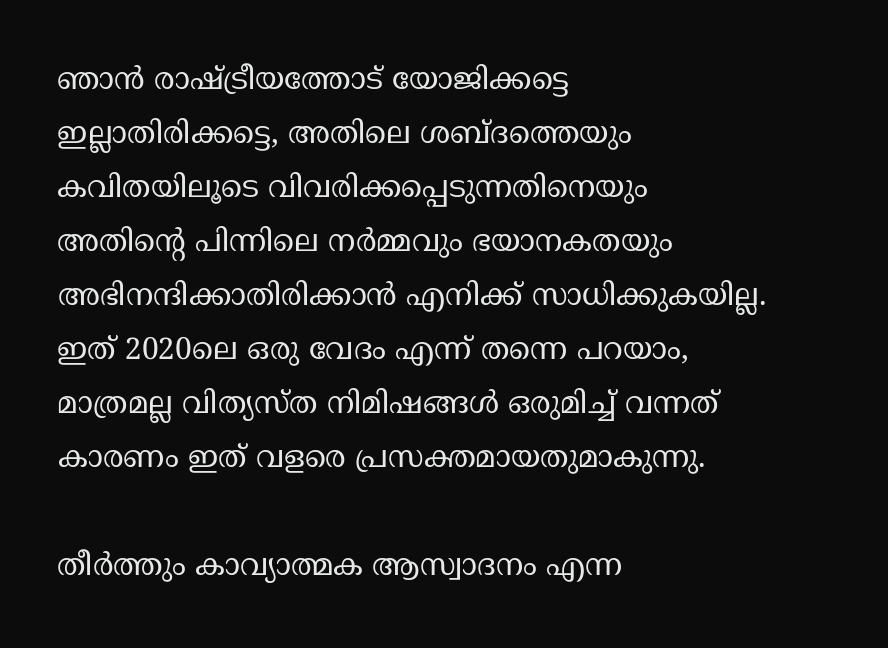ഞാന്‍ രാഷ്ട്രീയത്തോട് യോജിക്കട്ടെ ഇല്ലാതിരിക്കട്ടെ, അതിലെ ശബ്ദത്തെയും കവിതയിലൂടെ വിവരിക്കപ്പെടുന്നതിനെയും അതിന്‍റെ പിന്നിലെ നര്‍മ്മവും ഭയാനകതയും അഭിനന്ദിക്കാതിരിക്കാന്‍ എനിക്ക് സാധിക്കുകയില്ല. ഇത് 2020ലെ ഒരു വേദം എന്ന് തന്നെ പറയാം, മാത്രമല്ല വിത്യസ്ത നിമിഷങ്ങള്‍ ഒരുമിച്ച് വന്നത് കാരണം ഇത് വളരെ പ്രസക്തമായതുമാകുന്നു.

തീര്‍ത്തും കാവ്യാത്മക ആസ്വാദനം എന്ന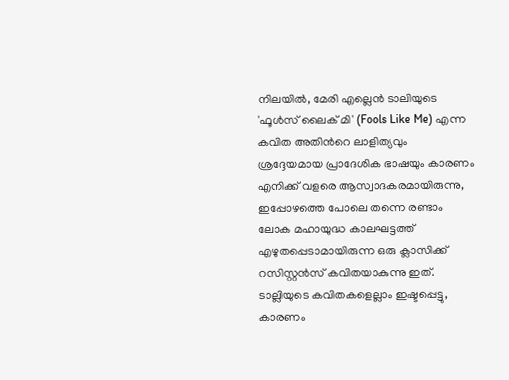നിലയില്‍, മേരി എല്ലെന്‍ ടാലിയുടെ 'ഫൂള്‍സ് ലൈക് മി' (Fools Like Me) എന്ന കവിത അതിന്‍റെ ലാളിത്യവും ശ്രദ്ദേയമായ പ്രാദേശിക ഭാഷയും കാരണം എനിക്ക് വളരെ ആസ്വാദകരമായിരുന്നു, ഇപ്പോഴത്തെ പോലെ തന്നെ രണ്ടാം ലോക മഹായുദ്ധ കാലഘട്ടത്ത് എഴുതപ്പെടാമായിരുന്ന ഒരു ക്ലാസിക്ക് റസിസ്റ്റന്‍സ് കവിതയാകുന്നു ഇത്. ടാല്ലിയുടെ കവിതകളെല്ലാം ഇഷ്ടപ്പെട്ടു, കാരണം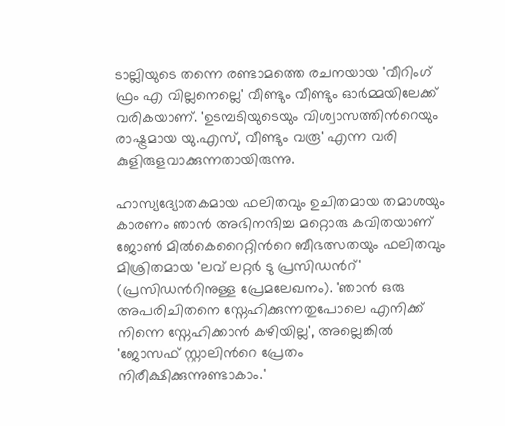ടാല്ലിയുടെ തന്നെ രണ്ടാമത്തെ രചനയായ 'വീറിംഗ് ഫ്രം എ വില്ലനെല്ലെ' വീണ്ടും വീണ്ടും ഓര്‍മ്മയിലേക്ക് വരികയാണ്. 'ഉടമ്പടിയുടെയും വിശ്വാസത്തിന്‍റെയും രാഷ്ട്രമായ യു.എസ്, വീണ്ടും വരൂ' എന്ന വരി കുളിരുളവാക്കുന്നതായിരുന്നു.

ഹാസ്യദ്യോതകമായ ഫലിതവും ഉചിതമായ തമാശയും കാരണം ഞാന്‍ അഭിനന്ദിച്ച മറ്റൊരു കവിതയാണ് ജോണ്‍ മില്‍കെറൈറ്റിന്‍റെ ബീഭത്സതയും ഫലിതവും മിശ്രിതമായ 'ലവ് ലറ്റര്‍ ടു പ്രസിഡന്‍റ്' (പ്രസിഡന്‍റിനുള്ള പ്രേമലേഖനം). 'ഞാന്‍ ഒരു അപരിചിതനെ സ്നേഹിക്കുന്നതുപോലെ എനിക്ക് നിന്നെ സ്നേഹിക്കാന്‍ കഴിയില്ല', അല്ലെങ്കില്‍ 'ജോസഫ് സ്റ്റാലിന്‍റെ പ്രേതം നിരീക്ഷിക്കുന്നുണ്ടാകാം.'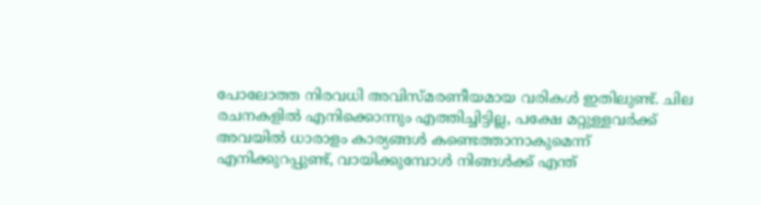പോലോത്ത നിരവധി അവിസ്മരണീയമായ വരികള്‍ ഇതിലുണ്ട്. ചില രചനകളില്‍ എനിക്കൊന്നും എത്തിച്ചിട്ടില്ല, പക്ഷേ മറ്റുള്ളവര്‍ക്ക് അവയില്‍ ധാരാളം കാര്യങ്ങള്‍ കണ്ടെത്താനാകുമെന്ന് എനിക്കുറപ്പുണ്ട്, വായിക്കുമ്പോള്‍ നിങ്ങള്‍ക്ക് എന്ത്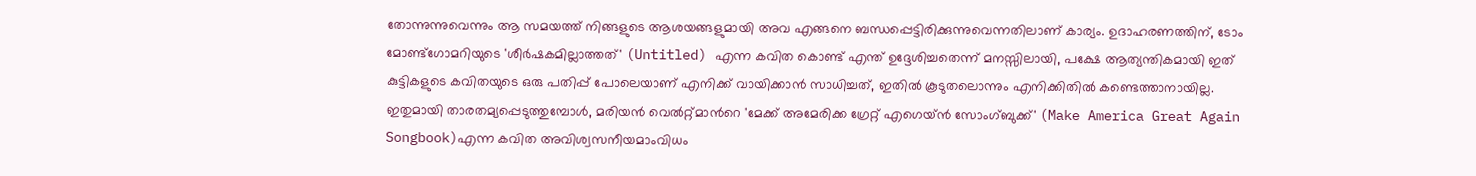തോന്നുന്നുവെന്നും ആ സമയത്ത് നിങ്ങളുടെ ആശയങ്ങളുമായി അവ എങ്ങനെ ബന്ധപ്പെട്ടിരിക്കുന്നുവെന്നതിലാണ് കാര്യം. ഉദാഹരണത്തിന്, ടോം മോണ്ട്ഗോമറിയുടെ 'ശീര്‍ഷകമില്ലാത്തത്' (Untitled) എന്ന കവിത കൊണ്ട് എന്ത് ഉദ്ദേശിച്ചതെന്ന് മനസ്സിലായി, പക്ഷേ ആത്യന്തികമായി ഇത് കുട്ടികളുടെ കവിതയുടെ ഒരു പതിപ്പ് പോലെയാണ് എനിക്ക് വായിക്കാന്‍ സാധിച്ചത്, ഇതില്‍ കൂടുതലൊന്നും എനിക്കിതില്‍ കണ്ടെത്താനായില്ല. ഇതുമായി താരതമ്യപ്പെടുത്തുമ്പോള്‍, മരിയന്‍ വെല്‍റ്റ്മാന്‍റെ 'മേക്ക് അമേരിക്ക ഗ്രേറ്റ് എഗെയ്ന്‍ സോംഗ്ബുക്ക്' (Make America Great Again Songbook)എന്ന കവിത അവിശ്വസനീയമാംവിധം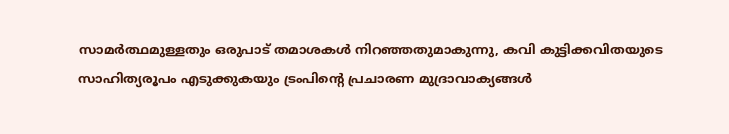സാമര്‍ത്ഥമുള്ളതും ഒരുപാട് തമാശകള്‍ നിറഞ്ഞതുമാകുന്നു, കവി കുട്ടിക്കവിതയുടെ സാഹിത്യരൂപം എടുക്കുകയും ട്രംപിന്‍റെ പ്രചാരണ മുദ്രാവാക്യങ്ങള്‍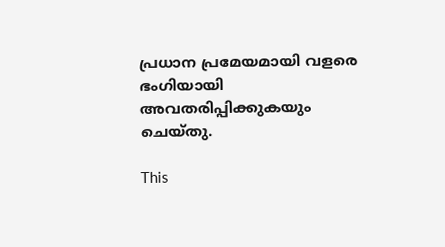പ്രധാന പ്രമേയമായി വളരെ ഭംഗിയായി അവതരിപ്പിക്കുകയും ചെയ്തു.

This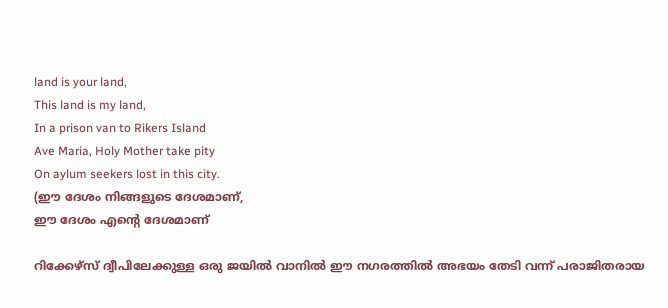land is your land,
This land is my land,
In a prison van to Rikers Island
Ave Maria, Holy Mother take pity
On aylum seekers lost in this city.
(ഈ ദേശം നിങ്ങളുടെ ദേശമാണ്,
ഈ ദേശം എന്‍റെ ദേശമാണ്

റിക്കേഴ്സ് ദ്വീപിലേക്കുള്ള ഒരു ജയില്‍ വാനില്‍ ഈ നഗരത്തില്‍ അഭയം തേടി വന്ന് പരാജിതരായ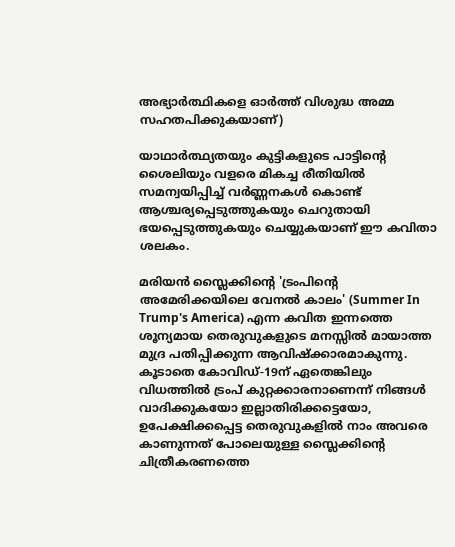അഭ്യാര്‍ത്ഥികളെ ഓര്‍ത്ത് വിശുദ്ധ അമ്മ സഹതപിക്കുകയാണ്)

യാഥാര്‍ത്ഥ്യതയും കുട്ടികളുടെ പാട്ടിന്‍റെ ശൈലിയും വളരെ മികച്ച രീതിയില്‍ സമന്വയിപ്പിച്ച് വര്‍ണ്ണനകള്‍ കൊണ്ട് ആശ്ചര്യപ്പെടുത്തുകയും ചെറുതായി ഭയപ്പെടുത്തുകയും ചെയ്യുകയാണ് ഈ കവിതാ ശലകം.

മരിയന്‍ സ്ലൈക്കിന്‍റെ 'ട്രംപിന്‍റെ അമേരിക്കയിലെ വേനല്‍ കാലം' (Summer In Trump's America) എന്ന കവിത ഇന്നത്തെ ശൂന്യമായ തെരുവുകളുടെ മനസ്സില്‍ മായാത്ത മുദ്ര പതിപ്പിക്കുന്ന ആവിഷ്ക്കാരമാകുന്നു. കൂടാതെ കോവിഡ്-19ന് ഏതെങ്കിലും വിധത്തില്‍ ട്രംപ് കുറ്റക്കാരനാണെന്ന് നിങ്ങള്‍ വാദിക്കുകയോ ഇല്ലാതിരിക്കട്ടെയോ, ഉപേക്ഷിക്കപ്പെട്ട തെരുവുകളില്‍ നാം അവരെ കാണുന്നത് പോലെയുള്ള സ്ലൈക്കിന്‍റെ ചിത്രീകരണത്തെ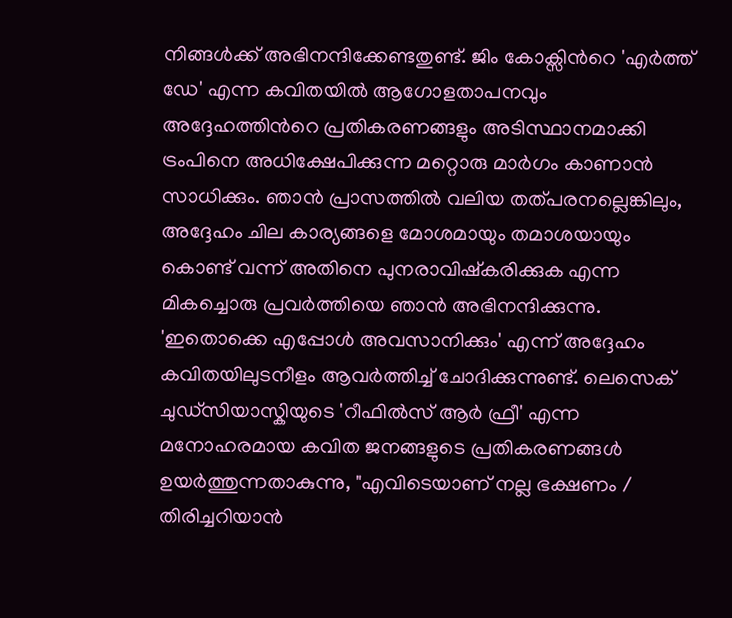നിങ്ങള്‍ക്ക് അഭിനന്ദിക്കേണ്ടതുണ്ട്. ജിം കോക്സിന്‍റെ 'എര്‍ത്ത് ഡേ' എന്ന കവിതയില്‍ ആഗോളതാപനവും അദ്ദേഹത്തിന്‍റെ പ്രതികരണങ്ങളും അടിസ്ഥാനമാക്കി ട്രംപിനെ അധിക്ഷേപിക്കുന്ന മറ്റൊരു മാര്‍ഗം കാണാന്‍ സാധിക്കും. ഞാന്‍ പ്രാസത്തില്‍ വലിയ തത്പരനല്ലെങ്കിലും, അദ്ദേഹം ചില കാര്യങ്ങളെ മോശമായും തമാശയായും കൊണ്ട് വന്ന് അതിനെ പുനരാവിഷ്കരിക്കുക എന്ന മികച്ചൊരു പ്രവര്‍ത്തിയെ ഞാന്‍ അഭിനന്ദിക്കുന്നു. 'ഇതൊക്കെ എപ്പോള്‍ അവസാനിക്കും' എന്ന് അദ്ദേഹം കവിതയിലുടനീളം ആവര്‍ത്തിച്ച് ചോദിക്കുന്നുണ്ട്. ലെസെക് ചുഡ്സിയാസ്കിയുടെ 'റീഫില്‍സ് ആര്‍ ഫ്രീ' എന്ന മനോഹരമായ കവിത ജനങ്ങളുടെ പ്രതികരണങ്ങള്‍ ഉയര്‍ത്തുന്നതാകുന്നു, "എവിടെയാണ് നല്ല ഭക്ഷണം / തിരിച്ചറിയാന്‍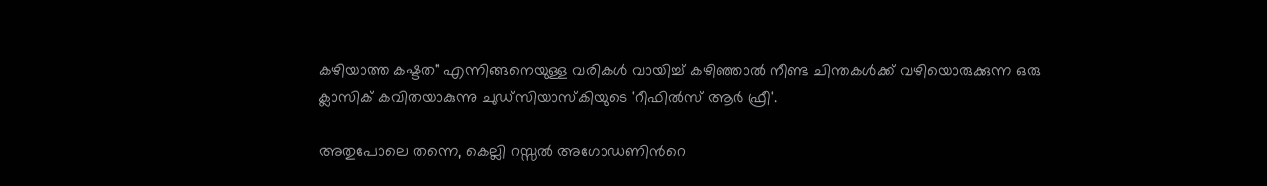കഴിയാത്ത കഷ്ടത" എന്നിങ്ങനെയുള്ള വരികള്‍ വായിച്ച് കഴിഞ്ഞാല്‍ നീണ്ട ചിന്തകള്‍ക്ക് വഴിയൊരുക്കുന്ന ഒരു ക്ലാസിക് കവിതയാകുന്നു ചുഡ്സിയാസ്കിയുടെ 'റീഫില്‍സ് ആര്‍ ഫ്രീ'.

അതുപോലെ തന്നെ, കെല്ലി റസ്സല്‍ അഗോഡണിന്‍റെ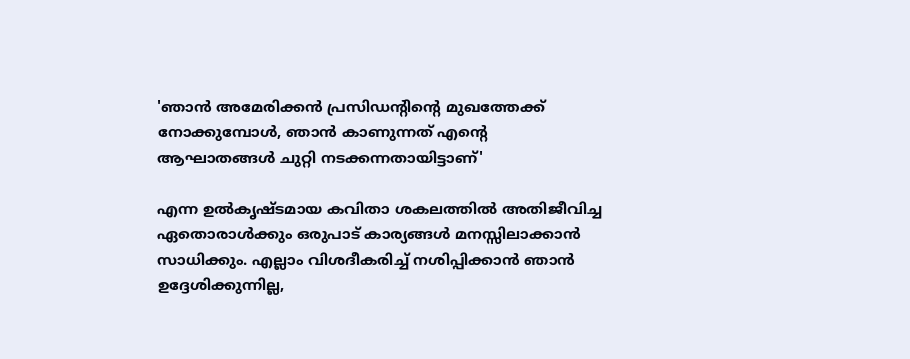'ഞാന്‍ അമേരിക്കന്‍ പ്രസിഡന്‍റിന്‍റെ മുഖത്തേക്ക് നോക്കുമ്പോള്‍, ഞാന്‍ കാണുന്നത് എന്‍റെ ആഘാതങ്ങള്‍ ചുറ്റി നടക്കന്നതായിട്ടാണ്'

എന്ന ഉല്‍കൃഷ്ടമായ കവിതാ ശകലത്തില്‍ അതിജീവിച്ച ഏതൊരാള്‍ക്കും ഒരുപാട് കാര്യങ്ങള്‍ മനസ്സിലാക്കാന്‍ സാധിക്കും. എല്ലാം വിശദീകരിച്ച് നശിപ്പിക്കാന്‍ ഞാന്‍ ഉദ്ദേശിക്കുന്നില്ല,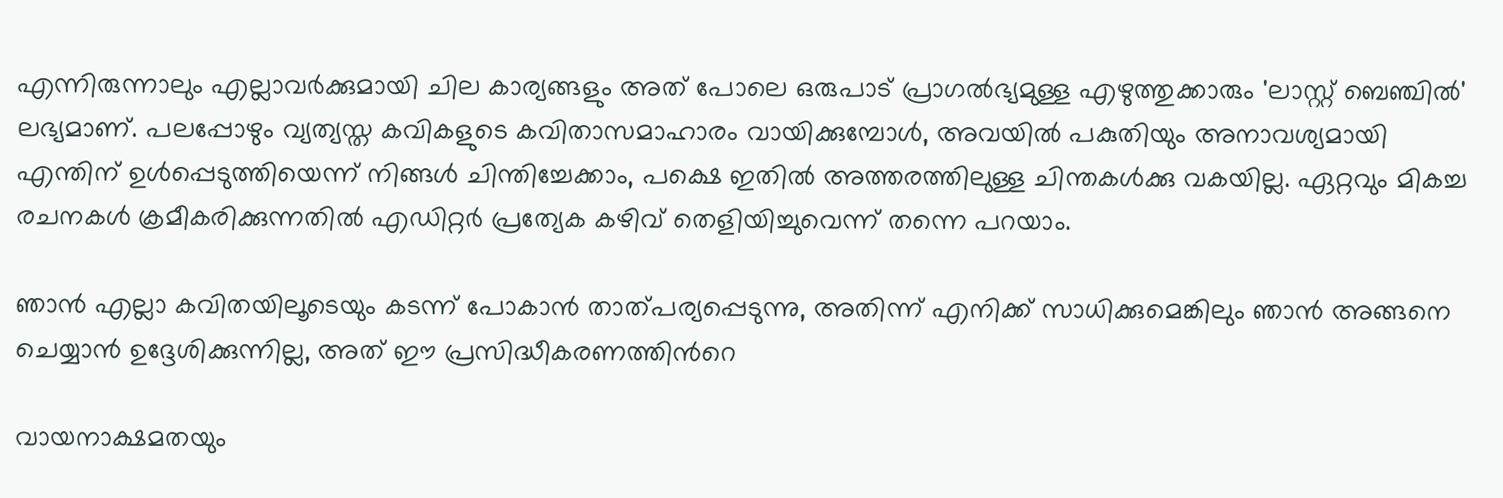എന്നിരുന്നാലും എല്ലാവര്‍ക്കുമായി ചില കാര്യങ്ങളും അത് പോലെ ഒരുപാട് പ്രാഗല്‍ഭ്യമുള്ള എഴുത്തുക്കാരും 'ലാസ്റ്റ് ബെഞ്ചില്‍' ലഭ്യമാണ്. പലപ്പോഴും വ്യത്യസ്ത കവികളുടെ കവിതാസമാഹാരം വായിക്കുമ്പോള്‍, അവയില്‍ പകുതിയും അനാവശ്യമായി എന്തിന് ഉള്‍പ്പെടുത്തിയെന്ന് നിങ്ങള്‍ ചിന്തിച്ചേക്കാം, പക്ഷെ ഇതില്‍ അത്തരത്തിലുള്ള ചിന്തകള്‍ക്കു വകയില്ല. ഏറ്റവും മികച്ച രചനകള്‍ ക്രമീകരിക്കുന്നതില്‍ എഡിറ്റര്‍ പ്രത്യേക കഴിവ് തെളിയിച്ചുവെന്ന് തന്നെ പറയാം.

ഞാന്‍ എല്ലാ കവിതയിലൂടെയും കടന്ന് പോകാന്‍ താത്പര്യപ്പെടുന്നു, അതിന്ന് എനിക്ക് സാധിക്കുമെങ്കിലും ഞാന്‍ അങ്ങനെ ചെയ്യാന്‍ ഉദ്ദേശിക്കുന്നില്ല, അത് ഈ പ്രസിദ്ധീകരണത്തിന്‍റെ

വായനാക്ഷമതയും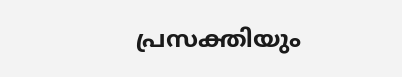പ്രസക്തിയും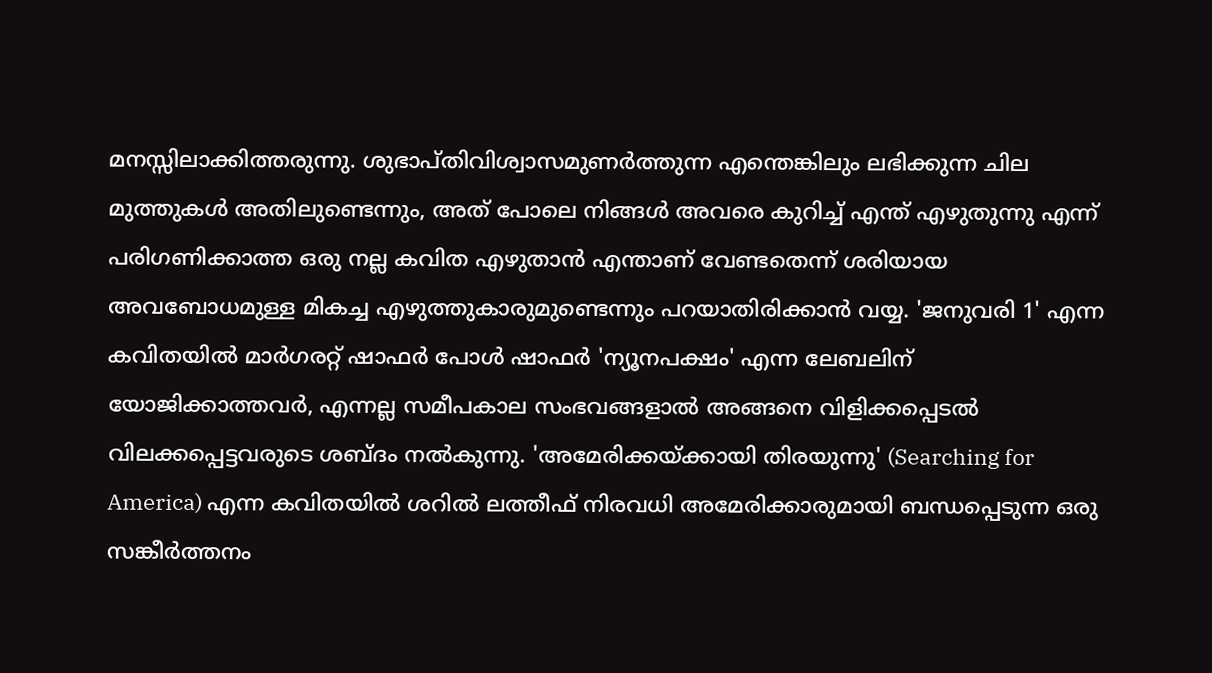മനസ്സിലാക്കിത്തരുന്നു. ശുഭാപ്തിവിശ്വാസമുണര്‍ത്തുന്ന എന്തെങ്കിലും ലഭിക്കുന്ന ചില മുത്തുകള്‍ അതിലുണ്ടെന്നും, അത് പോലെ നിങ്ങള്‍ അവരെ കുറിച്ച് എന്ത് എഴുതുന്നു എന്ന് പരിഗണിക്കാത്ത ഒരു നല്ല കവിത എഴുതാന്‍ എന്താണ് വേണ്ടതെന്ന് ശരിയായ അവബോധമുള്ള മികച്ച എഴുത്തുകാരുമുണ്ടെന്നും പറയാതിരിക്കാന്‍ വയ്യ. 'ജനുവരി 1' എന്ന കവിതയില്‍ മാര്‍ഗരറ്റ് ഷാഫര്‍ പോള്‍ ഷാഫര്‍ 'ന്യൂനപക്ഷം' എന്ന ലേബലിന് യോജിക്കാത്തവര്‍, എന്നല്ല സമീപകാല സംഭവങ്ങളാല്‍ അങ്ങനെ വിളിക്കപ്പെടല്‍ വിലക്കപ്പെട്ടവരുടെ ശബ്ദം നല്‍കുന്നു. 'അമേരിക്കയ്ക്കായി തിരയുന്നു' (Searching for America) എന്ന കവിതയില്‍ ശറില്‍ ലത്തീഫ് നിരവധി അമേരിക്കാരുമായി ബന്ധപ്പെടുന്ന ഒരു സങ്കീര്‍ത്തനം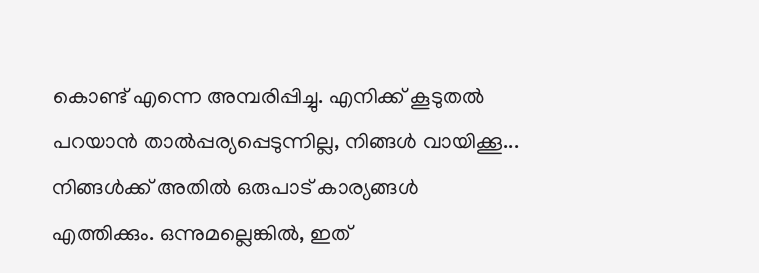കൊണ്ട് എന്നെ അമ്പരിപ്പിച്ചു. എനിക്ക് കൂടുതല്‍ പറയാന്‍ താല്‍പ്പര്യപ്പെടുന്നില്ല, നിങ്ങള്‍ വായിക്കൂ... നിങ്ങള്‍ക്ക് അതില്‍ ഒരുപാട് കാര്യങ്ങള്‍ എത്തിക്കും. ഒന്നുമല്ലെങ്കില്‍, ഇത്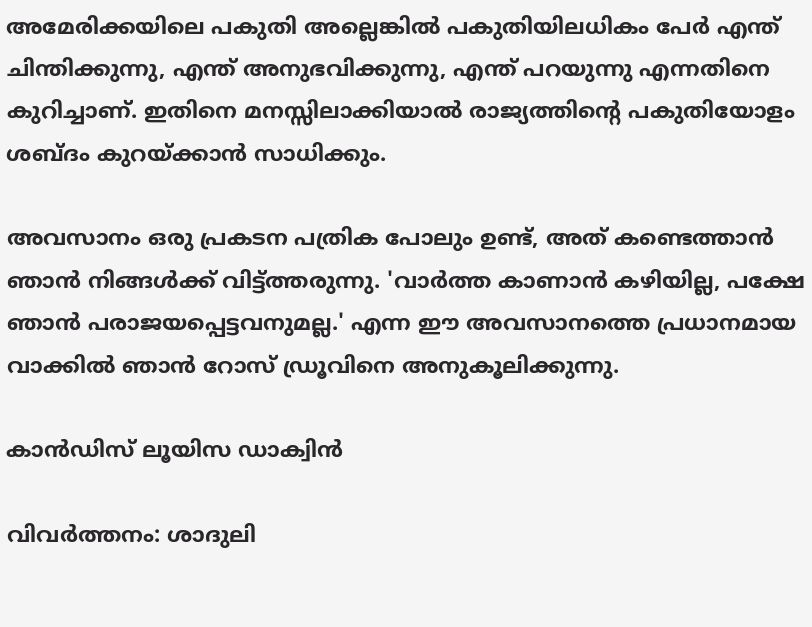അമേരിക്കയിലെ പകുതി അല്ലെങ്കില്‍ പകുതിയിലധികം പേര്‍ എന്ത് ചിന്തിക്കുന്നു, എന്ത് അനുഭവിക്കുന്നു, എന്ത് പറയുന്നു എന്നതിനെ കുറിച്ചാണ്. ഇതിനെ മനസ്സിലാക്കിയാല്‍ രാജ്യത്തിന്‍റെ പകുതിയോളം ശബ്ദം കുറയ്ക്കാന്‍ സാധിക്കും.

അവസാനം ഒരു പ്രകടന പത്രിക പോലും ഉണ്ട്, അത് കണ്ടെത്താന്‍ ഞാന്‍ നിങ്ങള്‍ക്ക് വിട്ട്ത്തരുന്നു. 'വാര്‍ത്ത കാണാന്‍ കഴിയില്ല, പക്ഷേ ഞാന്‍ പരാജയപ്പെട്ടവനുമല്ല.' എന്ന ഈ അവസാനത്തെ പ്രധാനമായ വാക്കില്‍ ഞാന്‍ റോസ് ഡ്രൂവിനെ അനുകൂലിക്കുന്നു.

കാന്‍ഡിസ് ലൂയിസ ഡാക്വിന്‍

വിവർത്തനം: ശാദുലി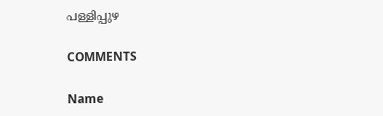പള്ളിപ്പുഴ

COMMENTS

Name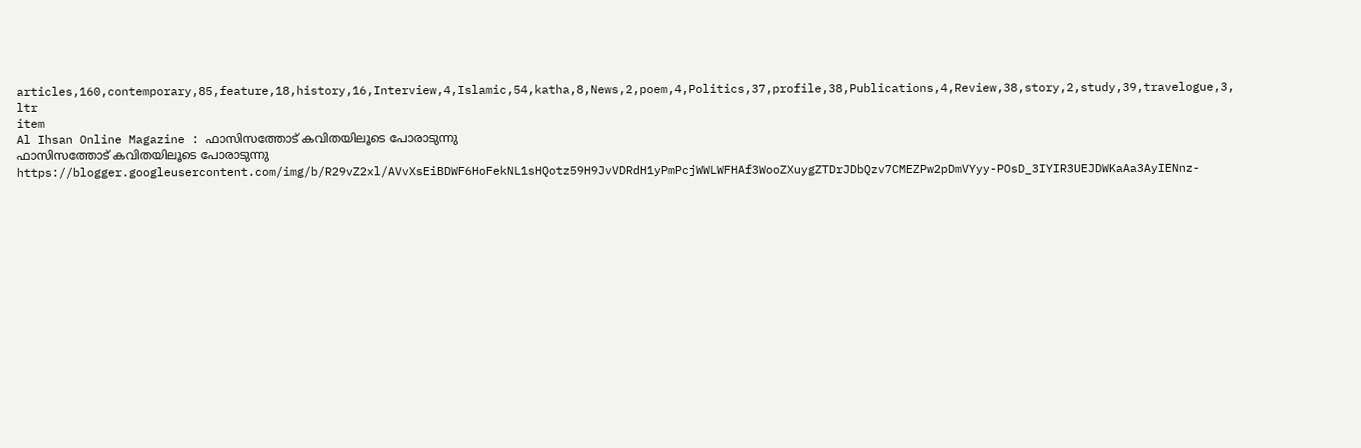articles,160,contemporary,85,feature,18,history,16,Interview,4,Islamic,54,katha,8,News,2,poem,4,Politics,37,profile,38,Publications,4,Review,38,story,2,study,39,travelogue,3,
ltr
item
Al Ihsan Online Magazine : ഫാസിസത്തോട് കവിതയിലൂടെ പോരാടുന്നു
ഫാസിസത്തോട് കവിതയിലൂടെ പോരാടുന്നു
https://blogger.googleusercontent.com/img/b/R29vZ2xl/AVvXsEiBDWF6HoFekNL1sHQotz59H9JvVDRdH1yPmPcjWWLWFHAf3WooZXuygZTDrJDbQzv7CMEZPw2pDmVYyy-POsD_3IYIR3UEJDWKaAa3AyIENnz-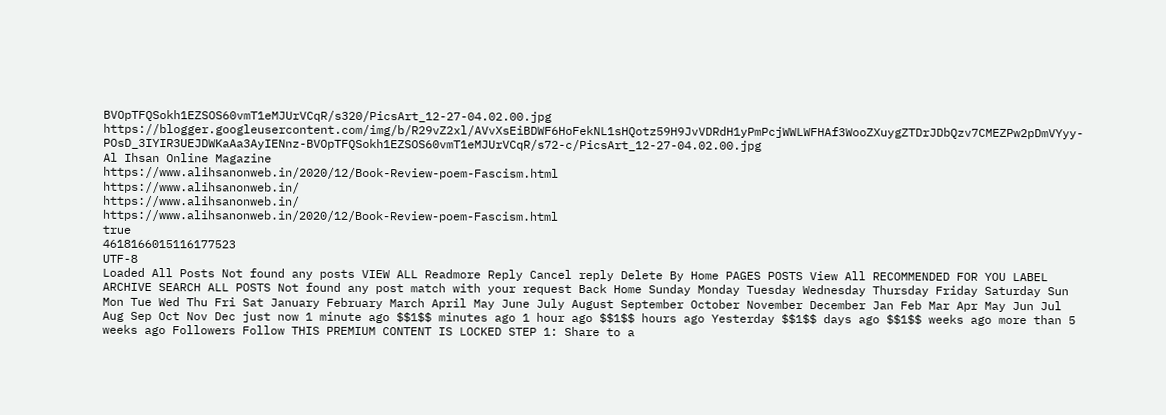BVOpTFQSokh1EZSOS60vmT1eMJUrVCqR/s320/PicsArt_12-27-04.02.00.jpg
https://blogger.googleusercontent.com/img/b/R29vZ2xl/AVvXsEiBDWF6HoFekNL1sHQotz59H9JvVDRdH1yPmPcjWWLWFHAf3WooZXuygZTDrJDbQzv7CMEZPw2pDmVYyy-POsD_3IYIR3UEJDWKaAa3AyIENnz-BVOpTFQSokh1EZSOS60vmT1eMJUrVCqR/s72-c/PicsArt_12-27-04.02.00.jpg
Al Ihsan Online Magazine
https://www.alihsanonweb.in/2020/12/Book-Review-poem-Fascism.html
https://www.alihsanonweb.in/
https://www.alihsanonweb.in/
https://www.alihsanonweb.in/2020/12/Book-Review-poem-Fascism.html
true
4618166015116177523
UTF-8
Loaded All Posts Not found any posts VIEW ALL Readmore Reply Cancel reply Delete By Home PAGES POSTS View All RECOMMENDED FOR YOU LABEL ARCHIVE SEARCH ALL POSTS Not found any post match with your request Back Home Sunday Monday Tuesday Wednesday Thursday Friday Saturday Sun Mon Tue Wed Thu Fri Sat January February March April May June July August September October November December Jan Feb Mar Apr May Jun Jul Aug Sep Oct Nov Dec just now 1 minute ago $$1$$ minutes ago 1 hour ago $$1$$ hours ago Yesterday $$1$$ days ago $$1$$ weeks ago more than 5 weeks ago Followers Follow THIS PREMIUM CONTENT IS LOCKED STEP 1: Share to a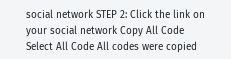social network STEP 2: Click the link on your social network Copy All Code Select All Code All codes were copied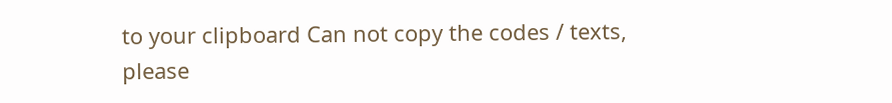to your clipboard Can not copy the codes / texts, please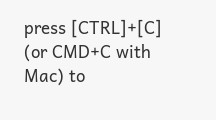press [CTRL]+[C] (or CMD+C with Mac) to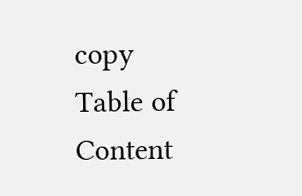copy Table of Content